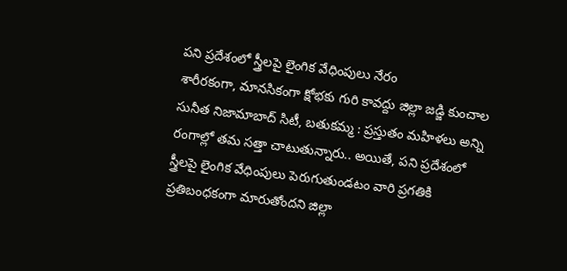పని ప్రదేశంలో స్త్రీలపై లైంగిక వేధింపులు నేరం
శారీరకంగా, మానసికంగా క్షోభకు గురి కావద్దు జిల్లా జడ్జి కుంచాల సునీత నిజామాబాద్ సిటీ, బతుకమ్మ : ప్రస్తుతం మహిళలు అన్ని రంగాల్లో తమ సత్తా చాటుతున్నారు.. అయితే, పని ప్రదేశంలో స్త్రీలపై లైంగిక వేధింపులు పెరుగుతుండటం వారి ప్రగతికి ప్రతిబంధకంగా మారుతోందని జిల్లా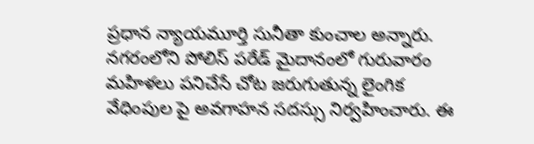ప్రధాన న్యాయమూర్తి సునీతా కుంచాల అన్నారు. నగరంలోని పోలిస్ పరేడ్ మైదానంలో గురువారం మహిళలు పనిచేసే చోట జరుగుతున్న లైంగిక వేధింపుల పై అవగాహన సదస్సు నిర్వహించారు. ఈ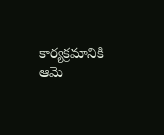కార్యక్రమానికి ఆమె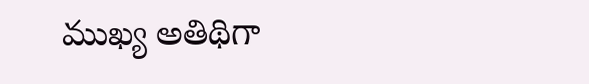ముఖ్య అతిథిగా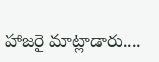హాజరై మాట్లాడారు....